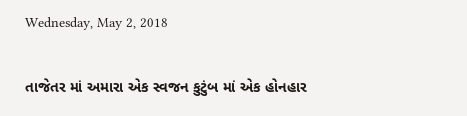Wednesday, May 2, 2018

તાજેતર માં અમારા એક સ્વજન કુટુંબ માં એક હોનહાર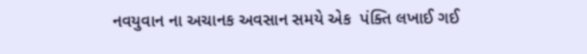નવયુવાન ના અચાનક અવસાન સમયે એક  પંક્તિ લખાઈ ગઈ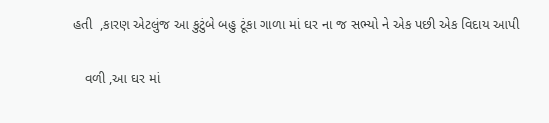હતી  ,કારણ એટલુંજ આ કુટુંબે બહુ ટૂંકા ગાળા માં ઘર ના જ સભ્યો ને એક પછી એક વિદાય આપી

   વળી ,આ ઘર માં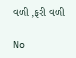વળી ,ફરી વળી

No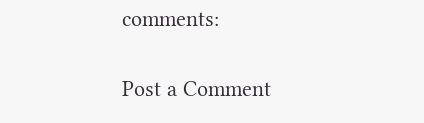comments:

Post a Comment